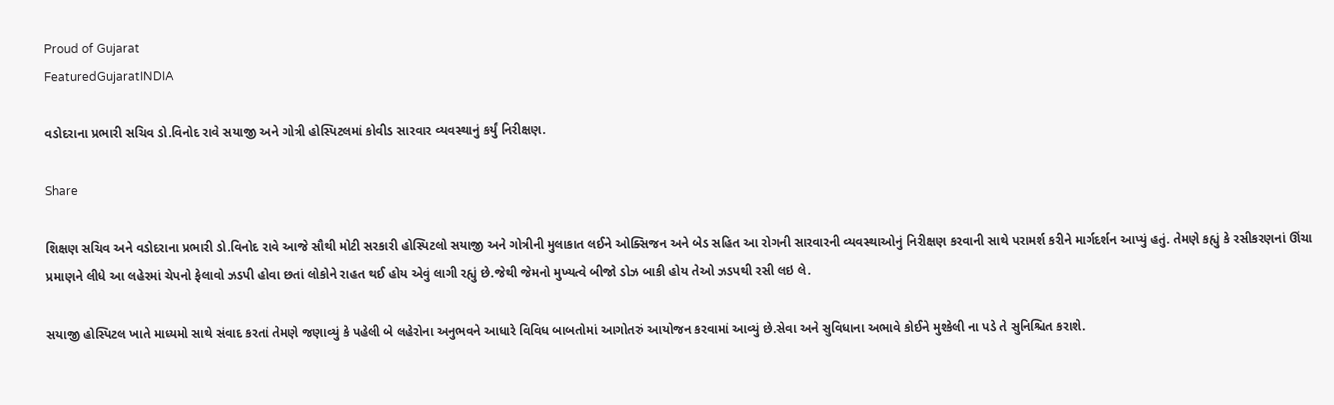Proud of Gujarat
FeaturedGujaratINDIA

વડોદરાના પ્રભારી સચિવ ડો.વિનોદ રાવે સયાજી અને ગોત્રી હોસ્પિટલમાં કોવીડ સારવાર વ્યવસ્થાનું કર્યું નિરીક્ષણ.

Share

શિક્ષણ સચિવ અને વડોદરાના પ્રભારી ડો.વિનોદ રાવે આજે સૌથી મોટી સરકારી હોસ્પિટલો સયાજી અને ગોત્રીની મુલાકાત લઈને ઓક્સિજન અને બેડ સહિત આ રોગની સારવારની વ્યવસ્થાઓનું નિરીક્ષણ કરવાની સાથે પરામર્શ કરીને માર્ગદર્શન આપ્યું હતું. તેમણે કહ્યું કે રસીકરણનાં ઊંચા પ્રમાણને લીધે આ લહેરમાં ચેપનો ફેલાવો ઝડપી હોવા છતાં લોકોને રાહત થઈ હોય એવું લાગી રહ્યું છે.જેથી જેમનો મુખ્યત્વે બીજો ડોઝ બાકી હોય તેઓ ઝડપથી રસી લઇ લે.

સયાજી હોસ્પિટલ ખાતે માધ્યમો સાથે સંવાદ કરતાં તેમણે જણાવ્યું કે પહેલી બે લહેરોના અનુભવને આધારે વિવિધ બાબતોમાં આગોતરું આયોજન કરવામાં આવ્યું છે.સેવા અને સુવિધાના અભાવે કોઈને મુશ્કેલી ના પડે તે સુનિશ્ચિત કરાશે.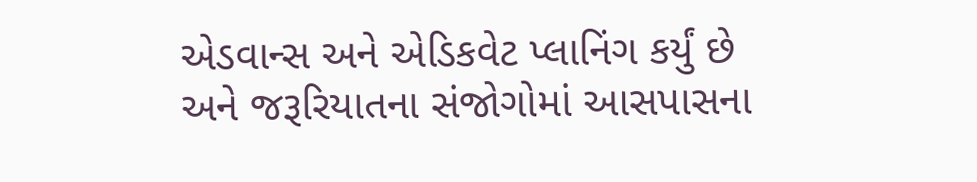એડવાન્સ અને એડિકવેટ પ્લાનિંગ કર્યું છે અને જરૂરિયાતના સંજોગોમાં આસપાસના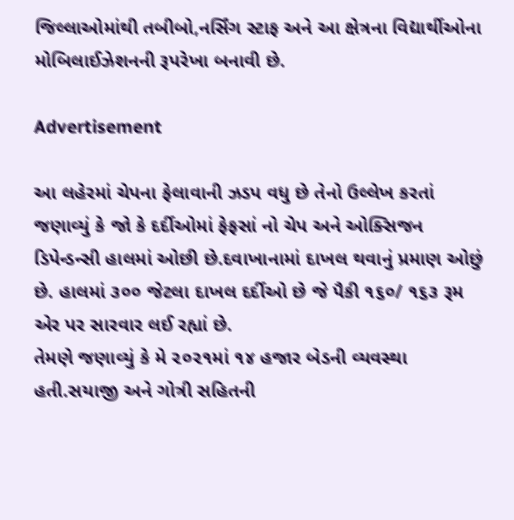જિલ્લાઓમાંથી તબીબો,નર્સિંગ સ્ટાફ અને આ ક્ષેત્રના વિદ્યાર્થીઓના મોબિલાઈઝેશનની રૂપરેખા બનાવી છે.

Advertisement

આ લહેરમાં ચેપના ફેલાવાની ઝડપ વધુ છે તેનો ઉલ્લેખ કરતાં જણાવ્યું કે જો કે દર્દીઓમાં ફેફસાં નો ચેપ અને ઓક્સિજન ડિપેન્ડન્સી હાલમાં ઓછી છે.દવાખાનામાં દાખલ થવાનું પ્રમાણ ઓછું છે. હાલમાં ૩૦૦ જેટલા દાખલ દર્દીઓ છે જે પૈકી ૧૬૦/ ૧૬૩ રૂમ એર પર સારવાર લઈ રહ્યાં છે.
તેમણે જણાવ્યું કે મે ૨૦૨૧માં ૧૪ હજાર બેડની વ્યવસ્થા હતી.સયાજી અને ગોત્રી સહિતની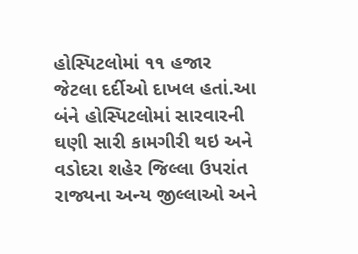હોસ્પિટલોમાં ૧૧ હજાર જેટલા દર્દીઓ દાખલ હતાં.આ બંને હોસ્પિટલોમાં સારવારની ઘણી સારી કામગીરી થઇ અને વડોદરા શહેર જિલ્લા ઉપરાંત રાજ્યના અન્ય જીલ્લાઓ અને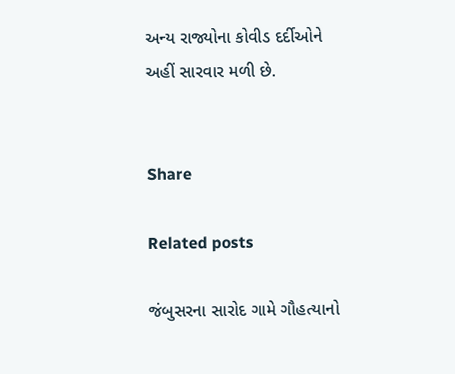અન્ય રાજ્યોના કોવીડ દર્દીઓને અહીં સારવાર મળી છે.


Share

Related posts

જંબુસરના સારોદ ગામે ગૌહત્યાનો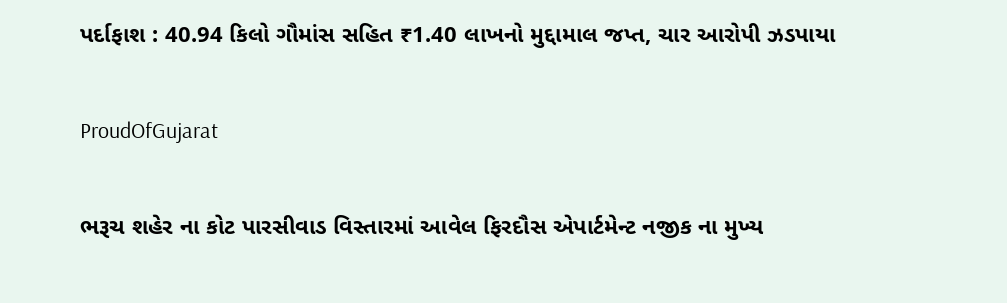પર્દાફાશ : 40.94 કિલો ગૌમાંસ સહિત ₹1.40 લાખનો મુદ્દામાલ જપ્ત, ચાર આરોપી ઝડપાયા

ProudOfGujarat

ભરૂચ શહેર ના કોટ પારસીવાડ વિસ્તારમાં આવેલ ફિરદૌસ એપાર્ટમેન્ટ નજીક ના મુખ્ય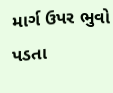માર્ગ ઉપર ભુવો પડતા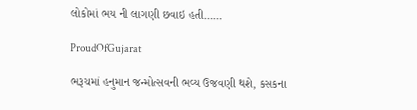લોકોમાં ભય ની લાગણી છવાઇ હતી……

ProudOfGujarat

ભરૂચમાં હનુમાન જન્મોત્સવની ભવ્ય ઉજવણી થશે, કસકના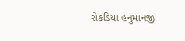રોકડિયા હનુમાનજી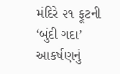મંદિરે ૨૧ ફૂટની ‘બુંદી ગદા’ આકર્ષણનું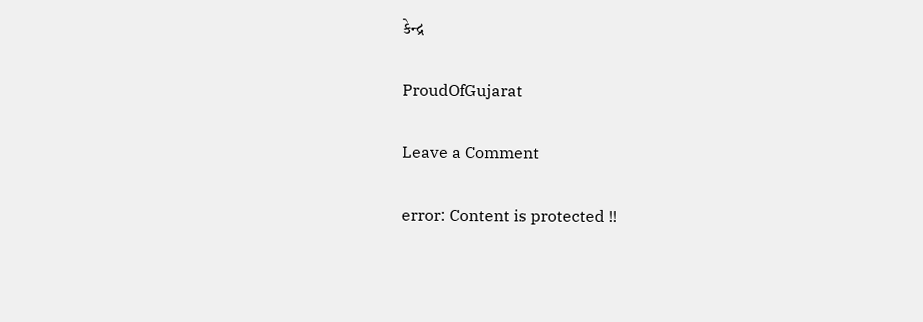કેન્દ્ર

ProudOfGujarat

Leave a Comment

error: Content is protected !!